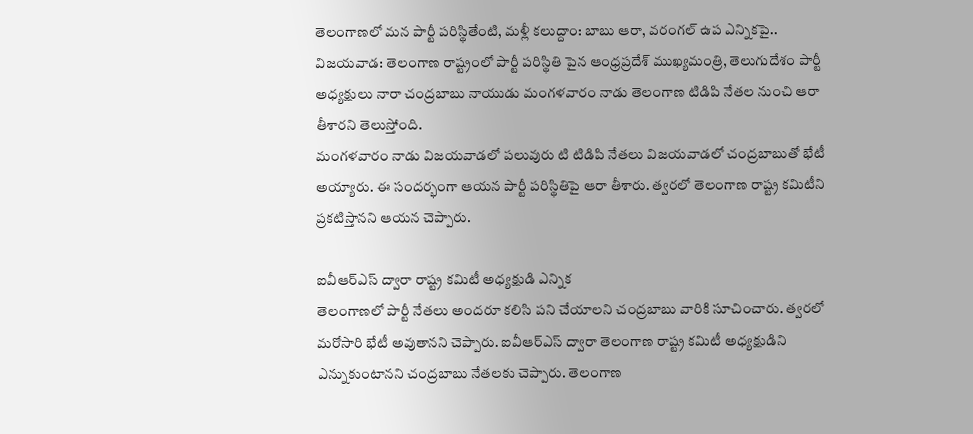తెలంగాణలో మన పార్టీ పరిస్థితేంటి, మళ్లీ కలుద్దాం: బాబు ఆరా, వరంగల్ ఉప ఎన్నికపై..
విజయవాడ: తెలంగాణ రాష్ట్రంలో పార్టీ పరిస్థితి పైన ఆంధ్రప్రదేశ్ ముఖ్యమంత్రి, తెలుగుదేశం పార్టీ అధ్యక్షులు నారా చంద్రబాబు నాయుడు మంగళవారం నాడు తెలంగాణ టిడిపి నేతల నుంచి ఆరా తీశారని తెలుస్తోంది.
మంగళవారం నాడు విజయవాడలో పలువురు టి టిడిపి నేతలు విజయవాడలో చంద్రబాబుతో భేటీ అయ్యారు. ఈ సందర్భంగా ఆయన పార్టీ పరిస్థితిపై ఆరా తీశారు. త్వరలో తెలంగాణ రాష్ట్ర కమిటీని ప్రకటిస్తానని ఆయన చెప్పారు.

ఐవీఆర్ఎస్ ద్వారా రాష్ట్ర కమిటీ అధ్యక్షుడి ఎన్నిక
తెలంగాణలో పార్టీ నేతలు అందరూ కలిసి పని చేయాలని చంద్రబాబు వారికి సూచించారు. త్వరలో మరోసారి భేటీ అవుతానని చెప్పారు. ఐవీఆర్ఎస్ ద్వారా తెలంగాణ రాష్ట్ర కమిటీ అధ్యక్షుడిని ఎన్నుకుంటానని చంద్రబాబు నేతలకు చెప్పారు. తెలంగాణ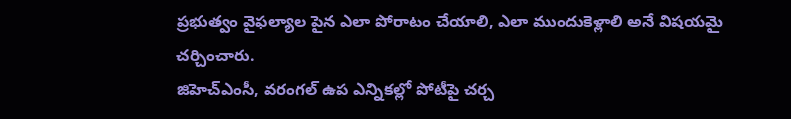ప్రభుత్వం వైఫల్యాల పైన ఎలా పోరాటం చేయాలి, ఎలా ముందుకెళ్లాలి అనే విషయమై చర్చించారు.
జిహెచ్ఎంసీ, వరంగల్ ఉప ఎన్నికల్లో పోటీపై చర్చ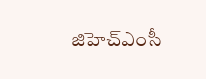జిహెచ్ఎంసీ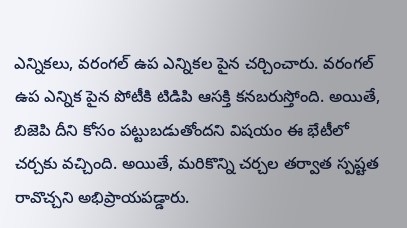ఎన్నికలు, వరంగల్ ఉప ఎన్నికల పైన చర్చించారు. వరంగల్ ఉప ఎన్నిక పైన పోటీకి టిడిపి ఆసక్తి కనబరుస్తోంది. అయితే, బిజెపి దీని కోసం పట్టుబడుతోందని విషయం ఈ భేటీలో చర్చకు వచ్చింది. అయితే, మరికొన్ని చర్చల తర్వాత స్పష్టత రావొచ్చని అభిప్రాయపడ్డారు.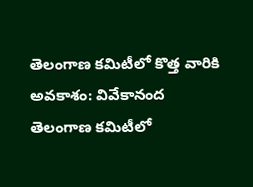తెలంగాణ కమిటీలో కొత్త వారికి అవకాశం: వివేకానంద
తెలంగాణ కమిటీలో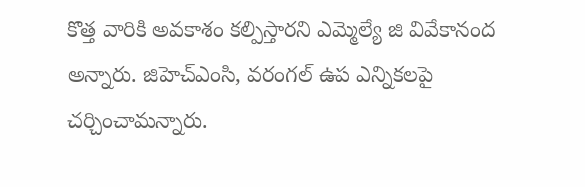కొత్త వారికి అవకాశం కల్పిస్తారని ఎమ్మెల్యే జి వివేకానంద అన్నారు. జిహెచ్ఎంసి, వరంగల్ ఉప ఎన్నికలపై చర్చించామన్నారు.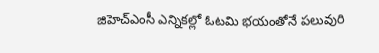జిహెచ్ఎంసీ ఎన్నికల్లో ఓటమి భయంతోనే పలువురి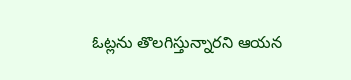ఓట్లను తొలగిస్తున్నారని ఆయన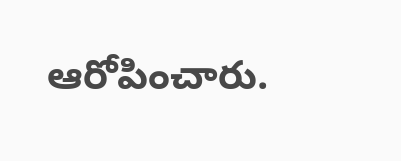ఆరోపించారు.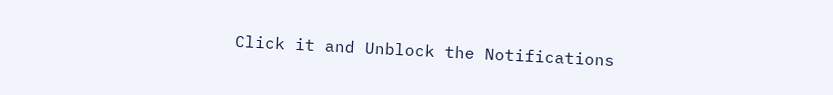Click it and Unblock the Notifications